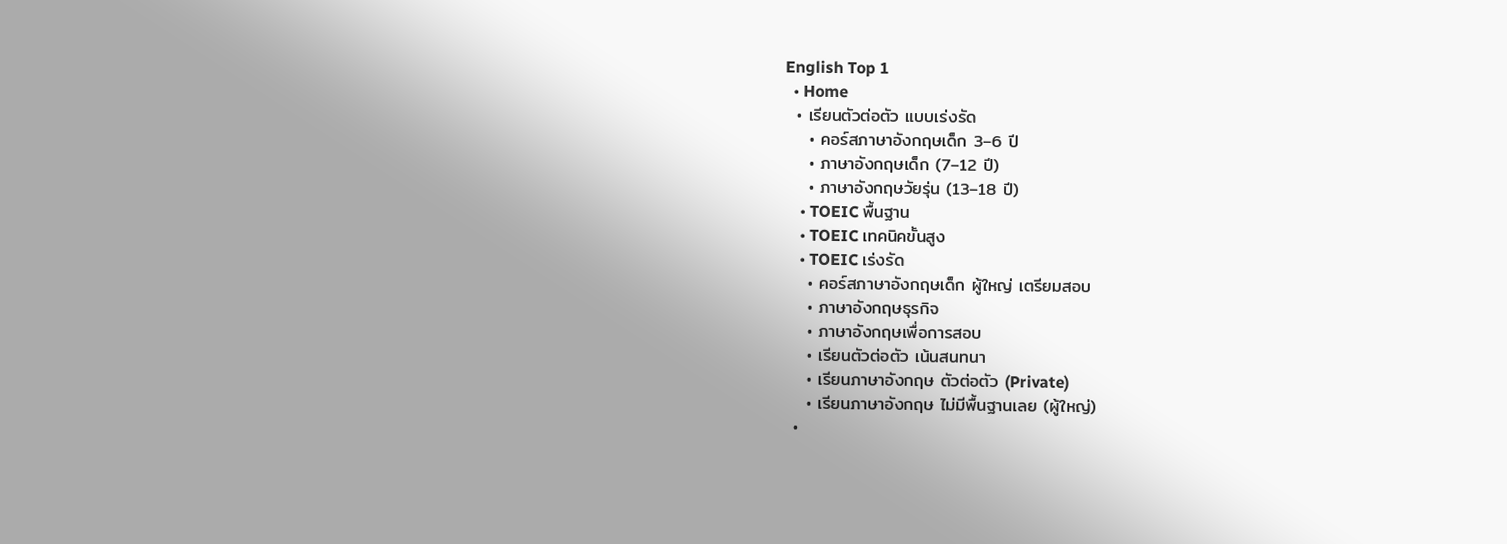English Top 1
  • Home
  • เรียนตัวต่อตัว แบบเร่งรัด
    • คอร์สภาษาอังกฤษเด็ก 3–6 ปี
    • ภาษาอังกฤษเด็ก (7–12 ปี)
    • ภาษาอังกฤษวัยรุ่น (13–18 ปี)
    • TOEIC พื้นฐาน
    • TOEIC เทคนิคขั้นสูง
    • TOEIC เร่งรัด
    • คอร์สภาษาอังกฤษเด็ก ผู้ใหญ่ เตรียมสอบ
    • ภาษาอังกฤษธุรกิจ
    • ภาษาอังกฤษเพื่อการสอบ
    • เรียนตัวต่อตัว เน้นสนทนา
    • เรียนภาษาอังกฤษ ตัวต่อตัว (Private)
    • เรียนภาษาอังกฤษ ไม่มีพื้นฐานเลย (ผู้ใหญ่)
  •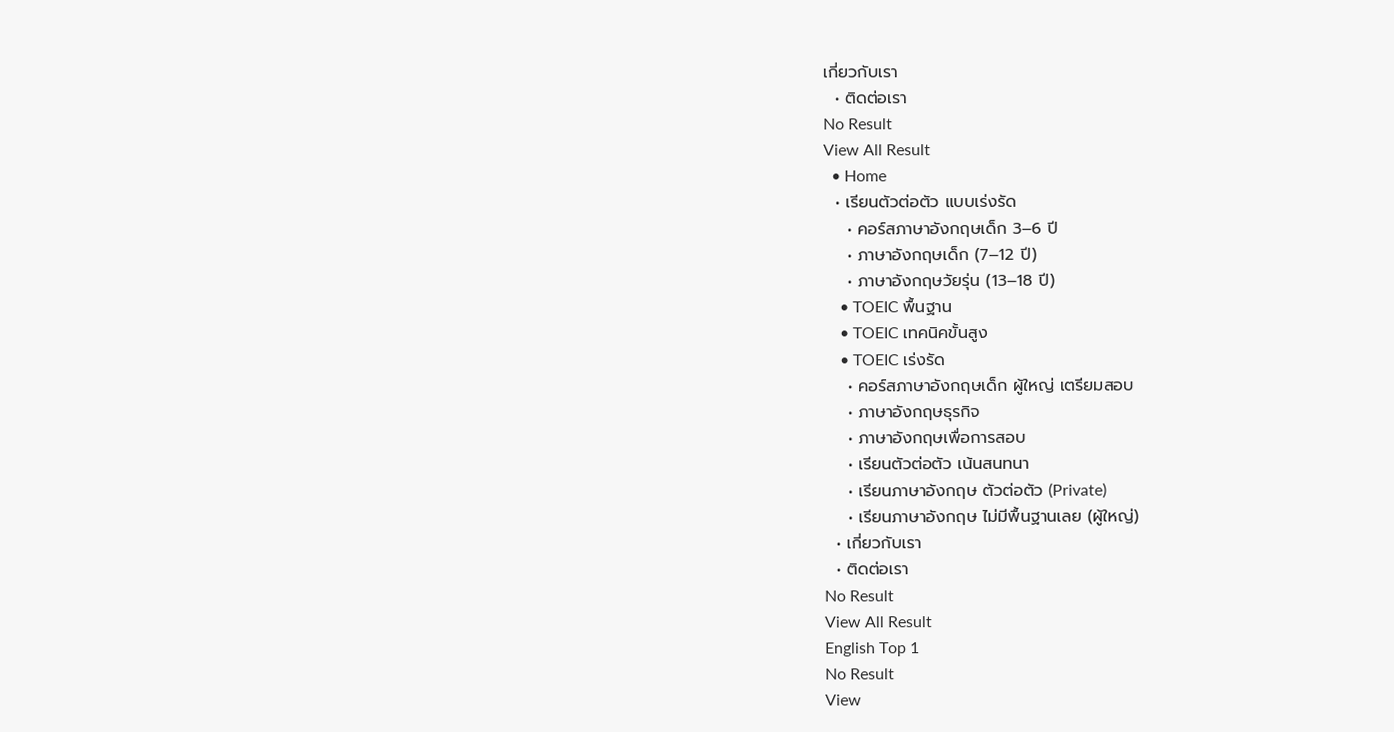เกี่ยวกับเรา
  • ติดต่อเรา
No Result
View All Result
  • Home
  • เรียนตัวต่อตัว แบบเร่งรัด
    • คอร์สภาษาอังกฤษเด็ก 3–6 ปี
    • ภาษาอังกฤษเด็ก (7–12 ปี)
    • ภาษาอังกฤษวัยรุ่น (13–18 ปี)
    • TOEIC พื้นฐาน
    • TOEIC เทคนิคขั้นสูง
    • TOEIC เร่งรัด
    • คอร์สภาษาอังกฤษเด็ก ผู้ใหญ่ เตรียมสอบ
    • ภาษาอังกฤษธุรกิจ
    • ภาษาอังกฤษเพื่อการสอบ
    • เรียนตัวต่อตัว เน้นสนทนา
    • เรียนภาษาอังกฤษ ตัวต่อตัว (Private)
    • เรียนภาษาอังกฤษ ไม่มีพื้นฐานเลย (ผู้ใหญ่)
  • เกี่ยวกับเรา
  • ติดต่อเรา
No Result
View All Result
English Top 1
No Result
View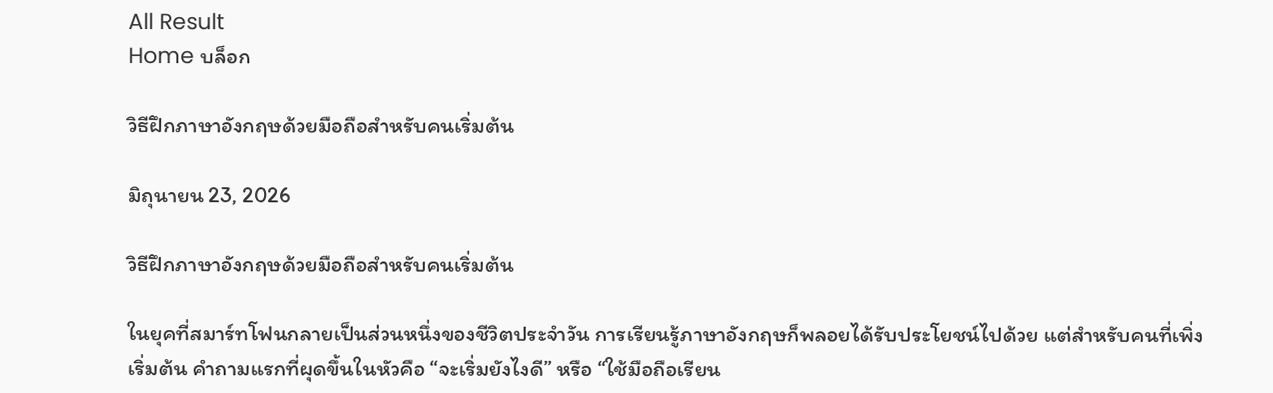All Result
Home บล็อก

วิธีฝึกภาษาอังกฤษด้วยมือถือสำหรับคนเริ่มต้น

มิถุนายน 23, 2026

วิธีฝึกภาษาอังกฤษด้วยมือถือสำหรับคนเริ่มต้น

ในยุคที่สมาร์ทโฟนกลายเป็นส่วนหนึ่งของชีวิตประจำวัน การเรียนรู้ภาษาอังกฤษก็พลอยได้รับประโยชน์ไปด้วย แต่สำหรับคนที่เพิ่งเริ่มต้น คำถามแรกที่ผุดขึ้นในหัวคือ “จะเริ่มยังไงดี” หรือ “ใช้มือถือเรียน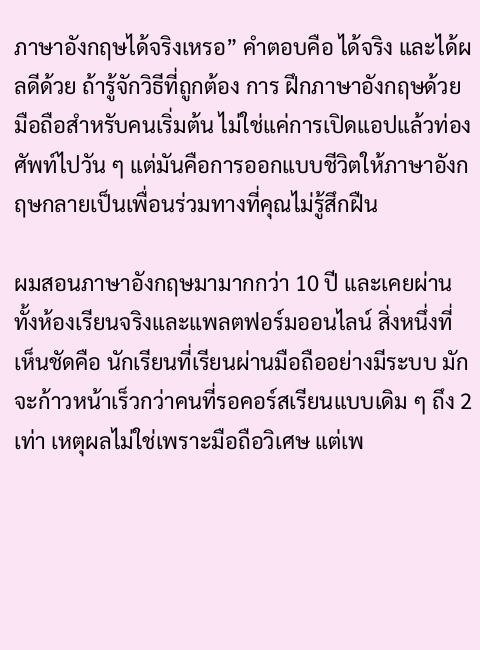ภาษาอังกฤษได้จริงเหรอ” คำตอบคือ ได้จริง และได้ผลดีด้วย ถ้ารู้จักวิธีที่ถูกต้อง การ ฝึกภาษาอังกฤษด้วยมือถือสำหรับคนเริ่มต้น ไม่ใช่แค่การเปิดแอปแล้วท่องศัพท์ไปวัน ๆ แต่มันคือการออกแบบชีวิตให้ภาษาอังกฤษกลายเป็นเพื่อนร่วมทางที่คุณไม่รู้สึกฝืน

ผมสอนภาษาอังกฤษมามากกว่า 10 ปี และเคยผ่านทั้งห้องเรียนจริงและแพลตฟอร์มออนไลน์ สิ่งหนึ่งที่เห็นชัดคือ นักเรียนที่เรียนผ่านมือถืออย่างมีระบบ มักจะก้าวหน้าเร็วกว่าคนที่รอคอร์สเรียนแบบเดิม ๆ ถึง 2 เท่า เหตุผลไม่ใช่เพราะมือถือวิเศษ แต่เพ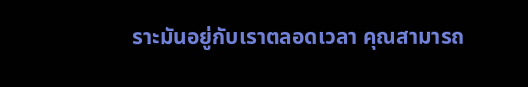ราะมันอยู่กับเราตลอดเวลา คุณสามารถ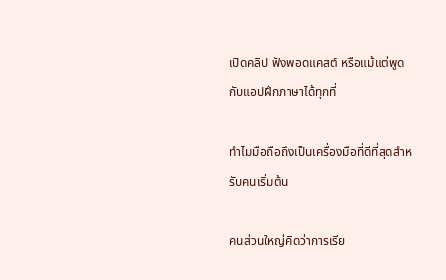เปิดคลิป ฟังพอดแคสต์ หรือแม้แต่พูดกับแอปฝึกภาษาได้ทุกที่

ทำไมมือถือถึงเป็นเครื่องมือที่ดีที่สุดสำหรับคนเริ่มต้น

คนส่วนใหญ่คิดว่าการเรีย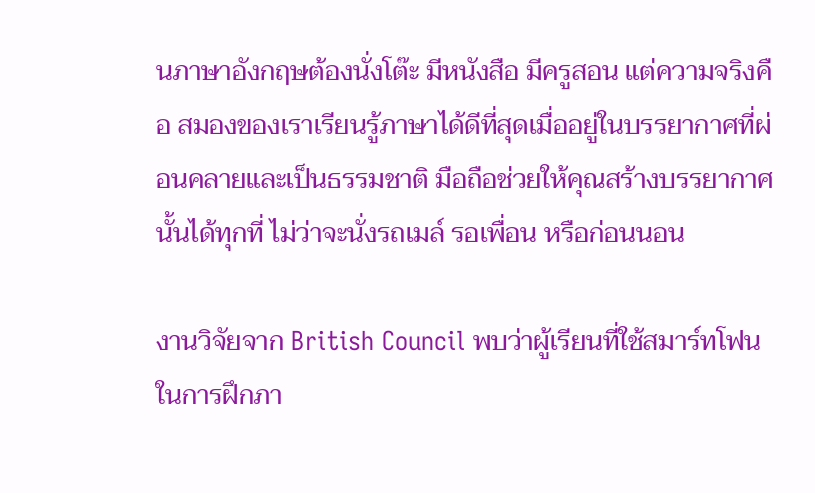นภาษาอังกฤษต้องนั่งโต๊ะ มีหนังสือ มีครูสอน แต่ความจริงคือ สมองของเราเรียนรู้ภาษาได้ดีที่สุดเมื่ออยู่ในบรรยากาศที่ผ่อนคลายและเป็นธรรมชาติ มือถือช่วยให้คุณสร้างบรรยากาศนั้นได้ทุกที่ ไม่ว่าจะนั่งรถเมล์ รอเพื่อน หรือก่อนนอน

งานวิจัยจาก British Council พบว่าผู้เรียนที่ใช้สมาร์ทโฟนในการฝึกภา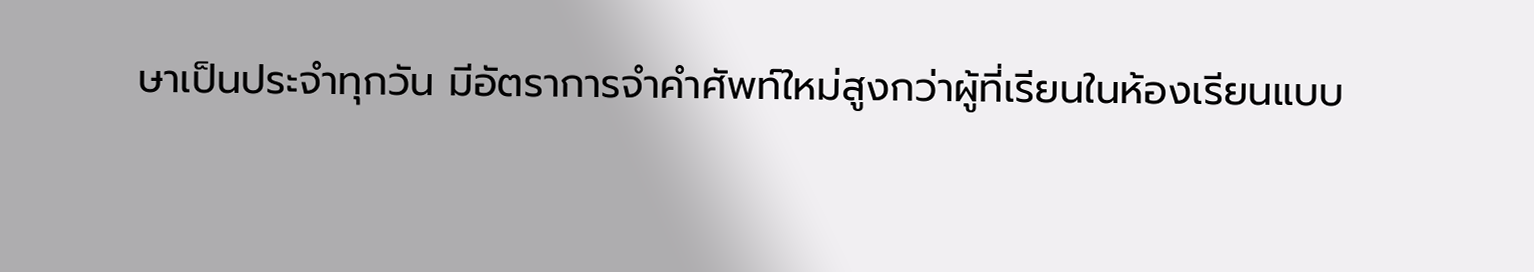ษาเป็นประจำทุกวัน มีอัตราการจำคำศัพท์ใหม่สูงกว่าผู้ที่เรียนในห้องเรียนแบบ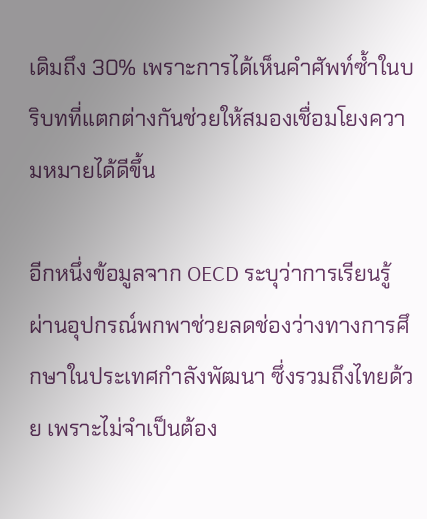เดิมถึง 30% เพราะการได้เห็นคำศัพท์ซ้ำในบริบทที่แตกต่างกันช่วยให้สมองเชื่อมโยงความหมายได้ดีขึ้น

อีกหนึ่งข้อมูลจาก OECD ระบุว่าการเรียนรู้ผ่านอุปกรณ์พกพาช่วยลดช่องว่างทางการศึกษาในประเทศกำลังพัฒนา ซึ่งรวมถึงไทยด้วย เพราะไม่จำเป็นต้อง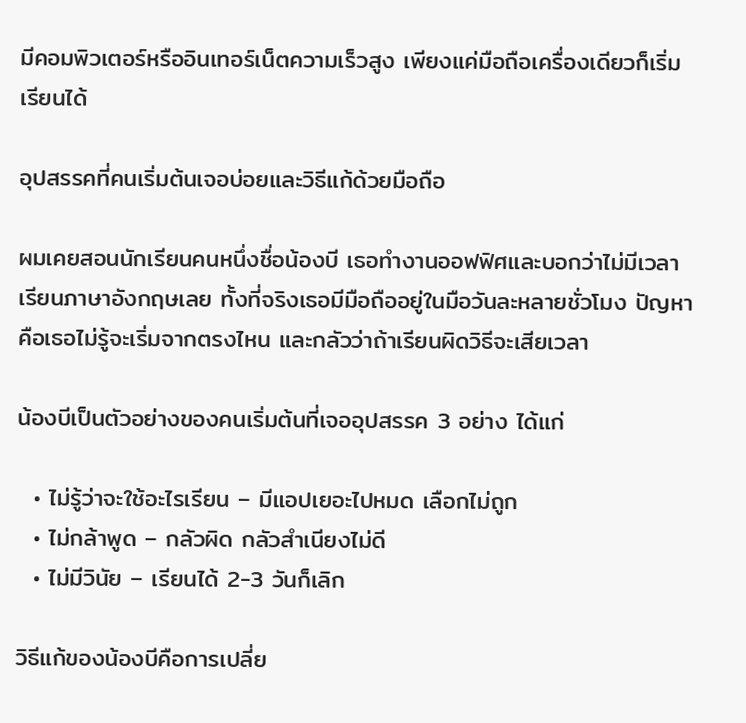มีคอมพิวเตอร์หรืออินเทอร์เน็ตความเร็วสูง เพียงแค่มือถือเครื่องเดียวก็เริ่มเรียนได้

อุปสรรคที่คนเริ่มต้นเจอบ่อยและวิธีแก้ด้วยมือถือ

ผมเคยสอนนักเรียนคนหนึ่งชื่อน้องบี เธอทำงานออฟฟิศและบอกว่าไม่มีเวลาเรียนภาษาอังกฤษเลย ทั้งที่จริงเธอมีมือถืออยู่ในมือวันละหลายชั่วโมง ปัญหาคือเธอไม่รู้จะเริ่มจากตรงไหน และกลัวว่าถ้าเรียนผิดวิธีจะเสียเวลา

น้องบีเป็นตัวอย่างของคนเริ่มต้นที่เจออุปสรรค 3 อย่าง ได้แก่

  • ไม่รู้ว่าจะใช้อะไรเรียน – มีแอปเยอะไปหมด เลือกไม่ถูก
  • ไม่กล้าพูด – กลัวผิด กลัวสำเนียงไม่ดี
  • ไม่มีวินัย – เรียนได้ 2-3 วันก็เลิก

วิธีแก้ของน้องบีคือการเปลี่ย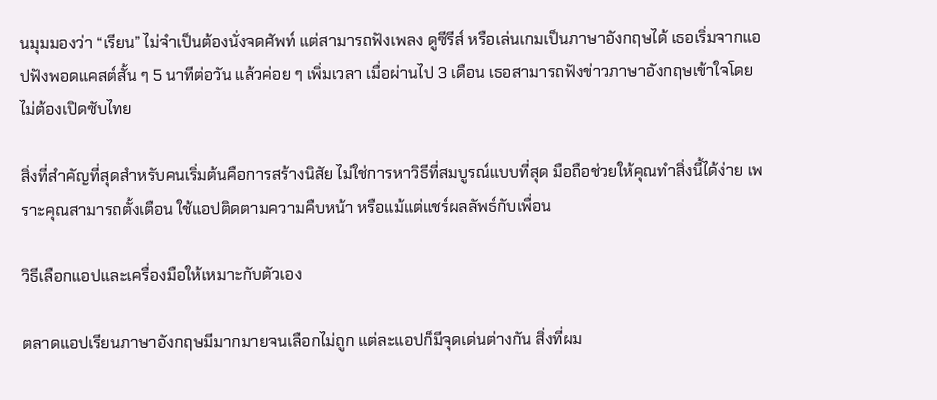นมุมมองว่า “เรียน” ไม่จำเป็นต้องนั่งจดศัพท์ แต่สามารถฟังเพลง ดูซีรีส์ หรือเล่นเกมเป็นภาษาอังกฤษได้ เธอเริ่มจากแอปฟังพอดแคสต์สั้น ๆ 5 นาทีต่อวัน แล้วค่อย ๆ เพิ่มเวลา เมื่อผ่านไป 3 เดือน เธอสามารถฟังข่าวภาษาอังกฤษเข้าใจโดยไม่ต้องเปิดซับไทย

สิ่งที่สำคัญที่สุดสำหรับคนเริ่มต้นคือการสร้างนิสัย ไม่ใช่การหาวิธีที่สมบูรณ์แบบที่สุด มือถือช่วยให้คุณทำสิ่งนี้ได้ง่าย เพราะคุณสามารถตั้งเตือน ใช้แอปติดตามความคืบหน้า หรือแม้แต่แชร์ผลลัพธ์กับเพื่อน

วิธีเลือกแอปและเครื่องมือให้เหมาะกับตัวเอง

ตลาดแอปเรียนภาษาอังกฤษมีมากมายจนเลือกไม่ถูก แต่ละแอปก็มีจุดเด่นต่างกัน สิ่งที่ผม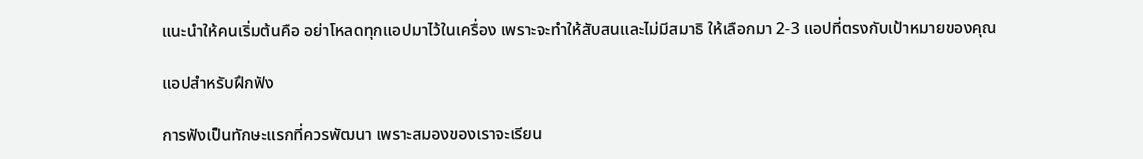แนะนำให้คนเริ่มต้นคือ อย่าโหลดทุกแอปมาไว้ในเครื่อง เพราะจะทำให้สับสนและไม่มีสมาธิ ให้เลือกมา 2-3 แอปที่ตรงกับเป้าหมายของคุณ

แอปสำหรับฝึกฟัง

การฟังเป็นทักษะแรกที่ควรพัฒนา เพราะสมองของเราจะเรียน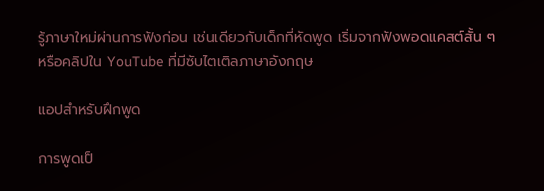รู้ภาษาใหม่ผ่านการฟังก่อน เช่นเดียวกับเด็กที่หัดพูด เริ่มจากฟังพอดแคสต์สั้น ๆ หรือคลิปใน YouTube ที่มีซับไตเติลภาษาอังกฤษ

แอปสำหรับฝึกพูด

การพูดเป็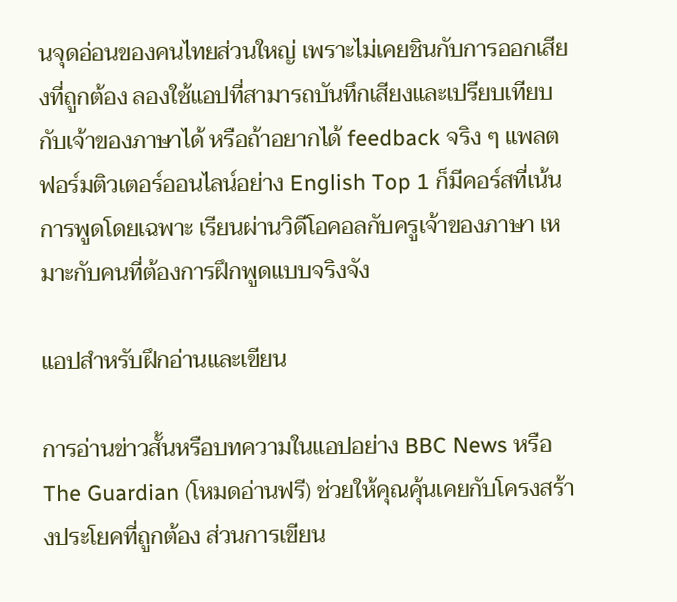นจุดอ่อนของคนไทยส่วนใหญ่ เพราะไม่เคยชินกับการออกเสียงที่ถูกต้อง ลองใช้แอปที่สามารถบันทึกเสียงและเปรียบเทียบกับเจ้าของภาษาได้ หรือถ้าอยากได้ feedback จริง ๆ แพลตฟอร์มติวเตอร์ออนไลน์อย่าง English Top 1 ก็มีคอร์สที่เน้นการพูดโดยเฉพาะ เรียนผ่านวิดีโอคอลกับครูเจ้าของภาษา เหมาะกับคนที่ต้องการฝึกพูดแบบจริงจัง

แอปสำหรับฝึกอ่านและเขียน

การอ่านข่าวสั้นหรือบทความในแอปอย่าง BBC News หรือ The Guardian (โหมดอ่านฟรี) ช่วยให้คุณคุ้นเคยกับโครงสร้างประโยคที่ถูกต้อง ส่วนการเขียน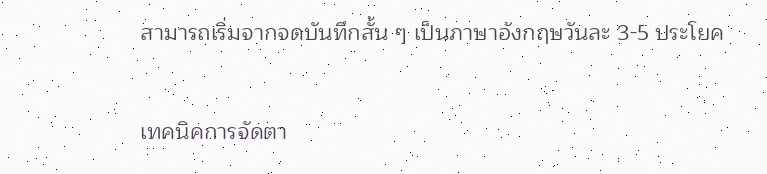สามารถเริ่มจากจดบันทึกสั้น ๆ เป็นภาษาอังกฤษวันละ 3-5 ประโยค

เทคนิคการจัดตา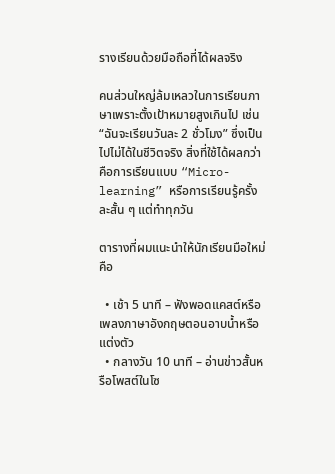รางเรียนด้วยมือถือที่ได้ผลจริง

คนส่วนใหญ่ล้มเหลวในการเรียนภาษาเพราะตั้งเป้าหมายสูงเกินไป เช่น “ฉันจะเรียนวันละ 2 ชั่วโมง” ซึ่งเป็นไปไม่ได้ในชีวิตจริง สิ่งที่ใช้ได้ผลกว่าคือการเรียนแบบ “Micro-learning” หรือการเรียนรู้ครั้งละสั้น ๆ แต่ทำทุกวัน

ตารางที่ผมแนะนำให้นักเรียนมือใหม่คือ

  • เช้า 5 นาที – ฟังพอดแคสต์หรือเพลงภาษาอังกฤษตอนอาบน้ำหรือแต่งตัว
  • กลางวัน 10 นาที – อ่านข่าวสั้นหรือโพสต์ในโซ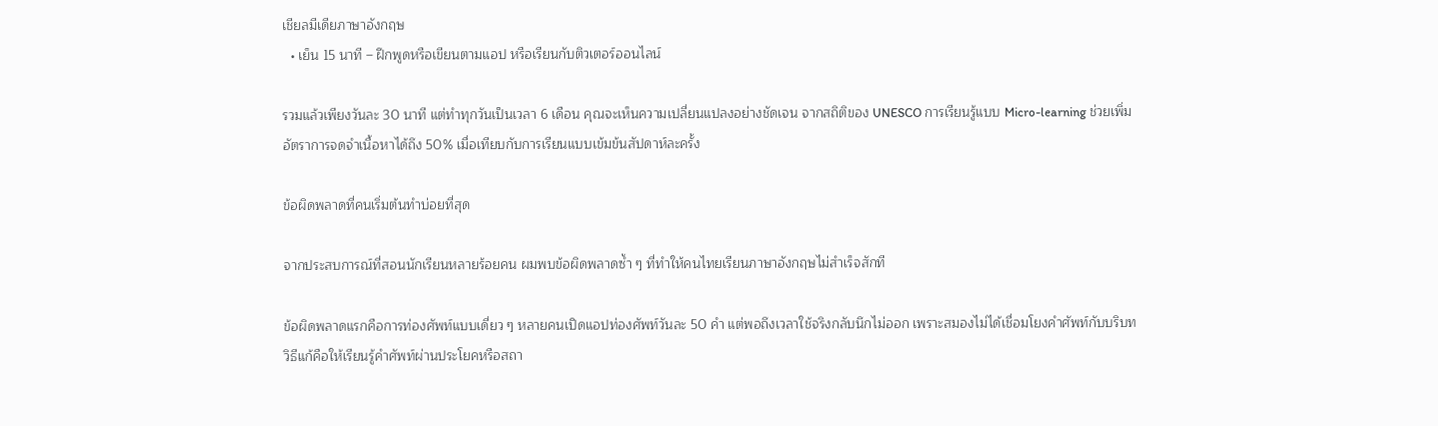เชียลมีเดียภาษาอังกฤษ
  • เย็น 15 นาที – ฝึกพูดหรือเขียนตามแอป หรือเรียนกับติวเตอร์ออนไลน์

รวมแล้วเพียงวันละ 30 นาที แต่ทำทุกวันเป็นเวลา 6 เดือน คุณจะเห็นความเปลี่ยนแปลงอย่างชัดเจน จากสถิติของ UNESCO การเรียนรู้แบบ Micro-learning ช่วยเพิ่มอัตราการจดจำเนื้อหาได้ถึง 50% เมื่อเทียบกับการเรียนแบบเข้มข้นสัปดาห์ละครั้ง

ข้อผิดพลาดที่คนเริ่มต้นทำบ่อยที่สุด

จากประสบการณ์ที่สอนนักเรียนหลายร้อยคน ผมพบข้อผิดพลาดซ้ำ ๆ ที่ทำให้คนไทยเรียนภาษาอังกฤษไม่สำเร็จสักที

ข้อผิดพลาดแรกคือการท่องศัพท์แบบเดี่ยว ๆ หลายคนเปิดแอปท่องศัพท์วันละ 50 คำ แต่พอถึงเวลาใช้จริงกลับนึกไม่ออก เพราะสมองไม่ได้เชื่อมโยงคำศัพท์กับบริบท วิธีแก้คือให้เรียนรู้คำศัพท์ผ่านประโยคหรือสถา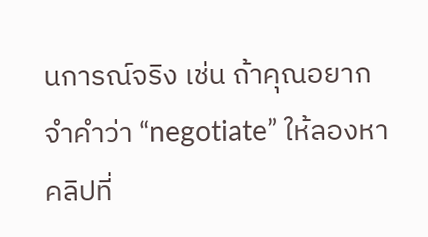นการณ์จริง เช่น ถ้าคุณอยากจำคำว่า “negotiate” ให้ลองหาคลิปที่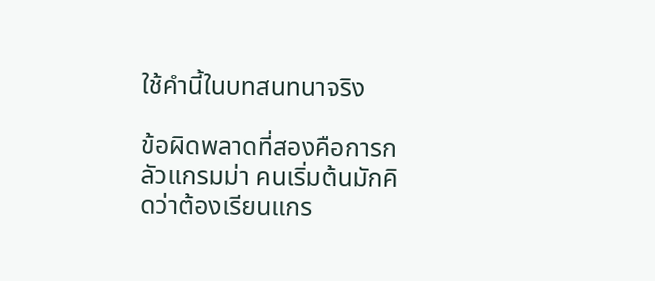ใช้คำนี้ในบทสนทนาจริง

ข้อผิดพลาดที่สองคือการกลัวแกรมม่า คนเริ่มต้นมักคิดว่าต้องเรียนแกร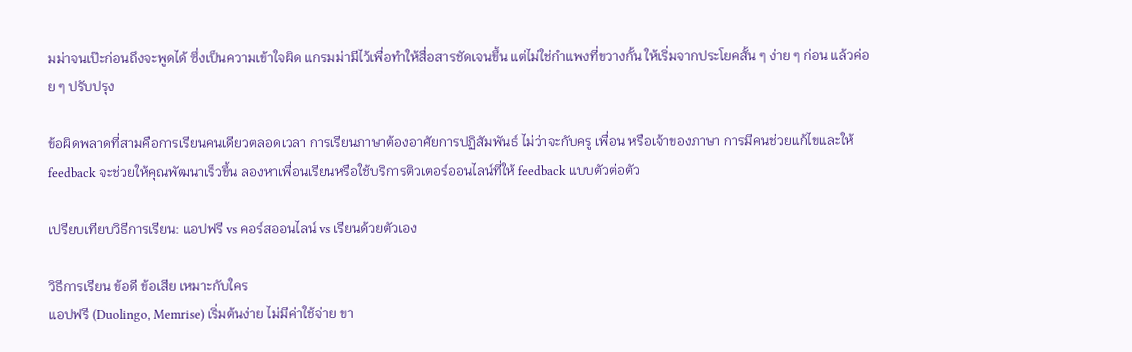มม่าจนเป๊ะก่อนถึงจะพูดได้ ซึ่งเป็นความเข้าใจผิด แกรมม่ามีไว้เพื่อทำให้สื่อสารชัดเจนขึ้น แต่ไม่ใช่กำแพงที่ขวางกั้น ให้เริ่มจากประโยคสั้น ๆ ง่าย ๆ ก่อน แล้วค่อย ๆ ปรับปรุง

ข้อผิดพลาดที่สามคือการเรียนคนเดียวตลอดเวลา การเรียนภาษาต้องอาศัยการปฏิสัมพันธ์ ไม่ว่าจะกับครู เพื่อน หรือเจ้าของภาษา การมีคนช่วยแก้ไขและให้ feedback จะช่วยให้คุณพัฒนาเร็วขึ้น ลองหาเพื่อนเรียนหรือใช้บริการติวเตอร์ออนไลน์ที่ให้ feedback แบบตัวต่อตัว

เปรียบเทียบวิธีการเรียน: แอปฟรี vs คอร์สออนไลน์ vs เรียนด้วยตัวเอง

วิธีการเรียน ข้อดี ข้อเสีย เหมาะกับใคร
แอปฟรี (Duolingo, Memrise) เริ่มต้นง่าย ไม่มีค่าใช้จ่าย ขา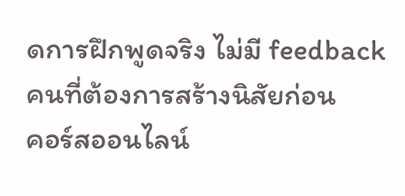ดการฝึกพูดจริง ไม่มี feedback คนที่ต้องการสร้างนิสัยก่อน
คอร์สออนไลน์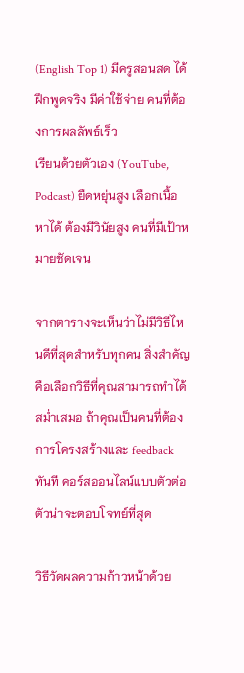(English Top 1) มีครูสอนสด ได้ฝึกพูดจริง มีค่าใช้จ่าย คนที่ต้องการผลลัพธ์เร็ว
เรียนด้วยตัวเอง (YouTube, Podcast) ยืดหยุ่นสูง เลือกเนื้อหาได้ ต้องมีวินัยสูง คนที่มีเป้าหมายชัดเจน

จากตารางจะเห็นว่าไม่มีวิธีไหนดีที่สุดสำหรับทุกคน สิ่งสำคัญคือเลือกวิธีที่คุณสามารถทำได้สม่ำเสมอ ถ้าคุณเป็นคนที่ต้องการโครงสร้างและ feedback ทันที คอร์สออนไลน์แบบตัวต่อตัวน่าจะตอบโจทย์ที่สุด

วิธีวัดผลความก้าวหน้าด้วย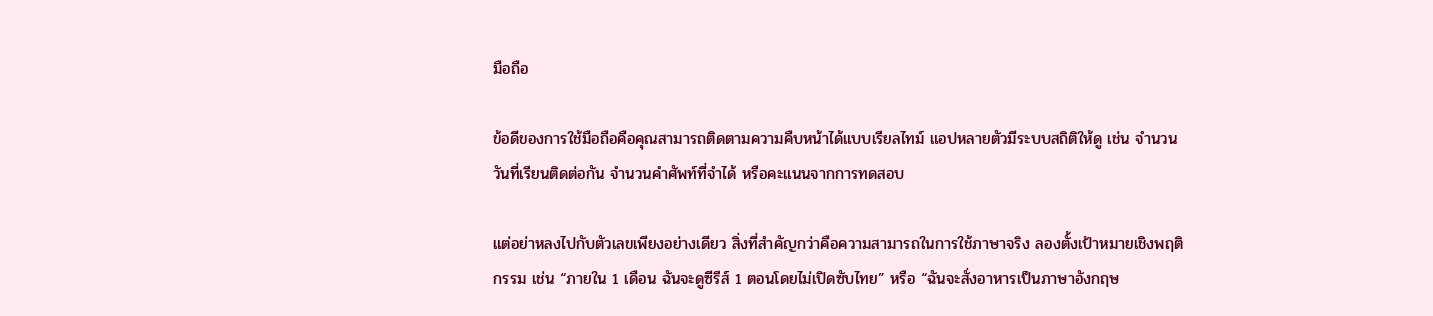มือถือ

ข้อดีของการใช้มือถือคือคุณสามารถติดตามความคืบหน้าได้แบบเรียลไทม์ แอปหลายตัวมีระบบสถิติให้ดู เช่น จำนวนวันที่เรียนติดต่อกัน จำนวนคำศัพท์ที่จำได้ หรือคะแนนจากการทดสอบ

แต่อย่าหลงไปกับตัวเลขเพียงอย่างเดียว สิ่งที่สำคัญกว่าคือความสามารถในการใช้ภาษาจริง ลองตั้งเป้าหมายเชิงพฤติกรรม เช่น “ภายใน 1 เดือน ฉันจะดูซีรีส์ 1 ตอนโดยไม่เปิดซับไทย” หรือ “ฉันจะสั่งอาหารเป็นภาษาอังกฤษ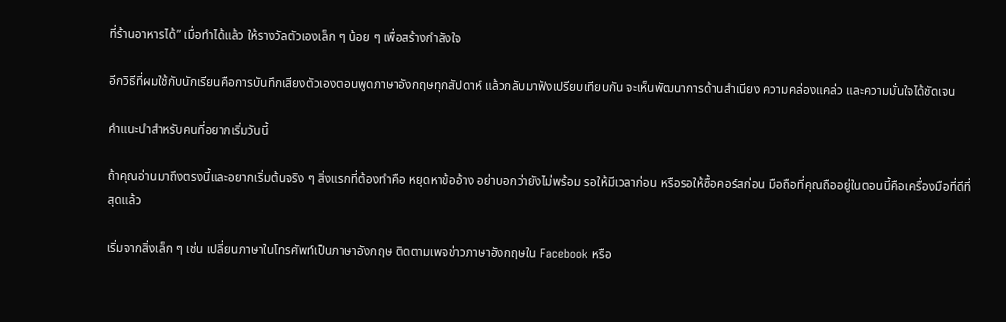ที่ร้านอาหารได้” เมื่อทำได้แล้ว ให้รางวัลตัวเองเล็ก ๆ น้อย ๆ เพื่อสร้างกำลังใจ

อีกวิธีที่ผมใช้กับนักเรียนคือการบันทึกเสียงตัวเองตอนพูดภาษาอังกฤษทุกสัปดาห์ แล้วกลับมาฟังเปรียบเทียบกัน จะเห็นพัฒนาการด้านสำเนียง ความคล่องแคล่ว และความมั่นใจได้ชัดเจน

คำแนะนำสำหรับคนที่อยากเริ่มวันนี้

ถ้าคุณอ่านมาถึงตรงนี้และอยากเริ่มต้นจริง ๆ สิ่งแรกที่ต้องทำคือ หยุดหาข้ออ้าง อย่าบอกว่ายังไม่พร้อม รอให้มีเวลาก่อน หรือรอให้ซื้อคอร์สก่อน มือถือที่คุณถืออยู่ในตอนนี้คือเครื่องมือที่ดีที่สุดแล้ว

เริ่มจากสิ่งเล็ก ๆ เช่น เปลี่ยนภาษาในโทรศัพท์เป็นภาษาอังกฤษ ติดตามเพจข่าวภาษาอังกฤษใน Facebook หรือ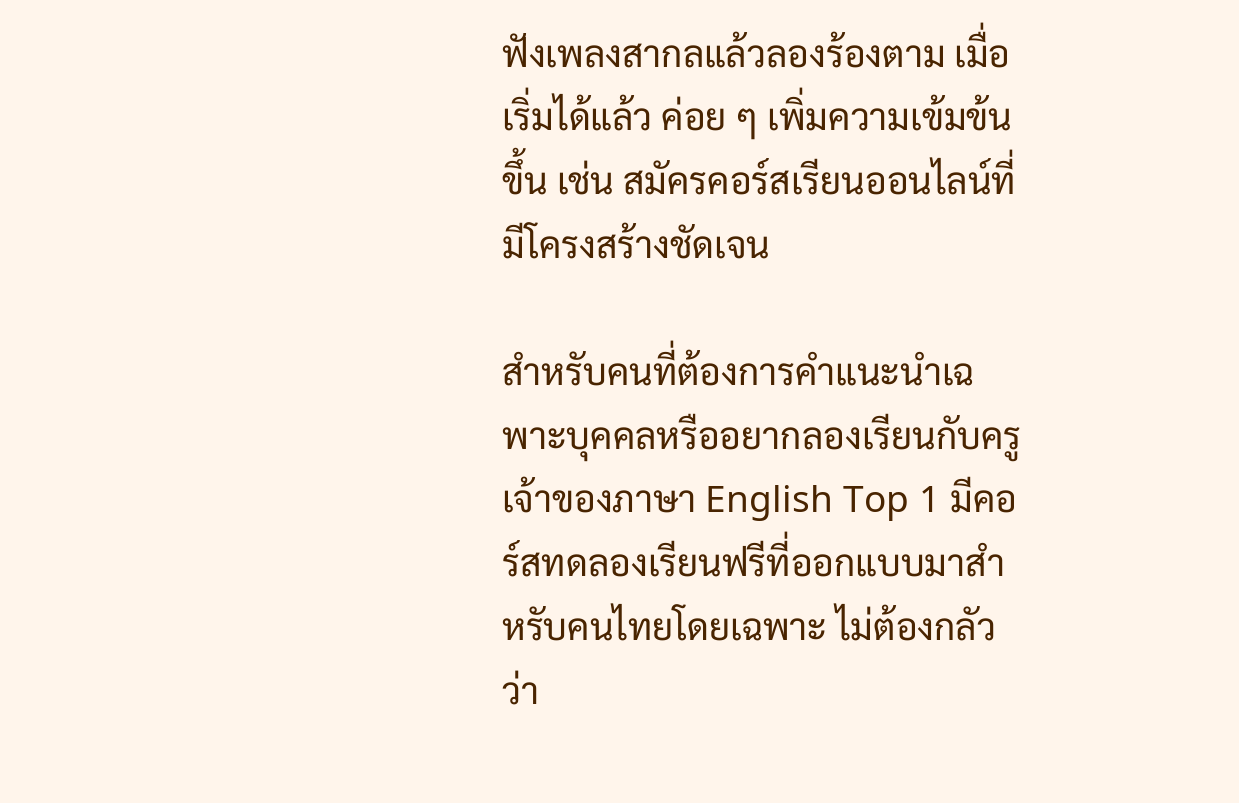ฟังเพลงสากลแล้วลองร้องตาม เมื่อเริ่มได้แล้ว ค่อย ๆ เพิ่มความเข้มข้นขึ้น เช่น สมัครคอร์สเรียนออนไลน์ที่มีโครงสร้างชัดเจน

สำหรับคนที่ต้องการคำแนะนำเฉพาะบุคคลหรืออยากลองเรียนกับครูเจ้าของภาษา English Top 1 มีคอร์สทดลองเรียนฟรีที่ออกแบบมาสำหรับคนไทยโดยเฉพาะ ไม่ต้องกลัวว่า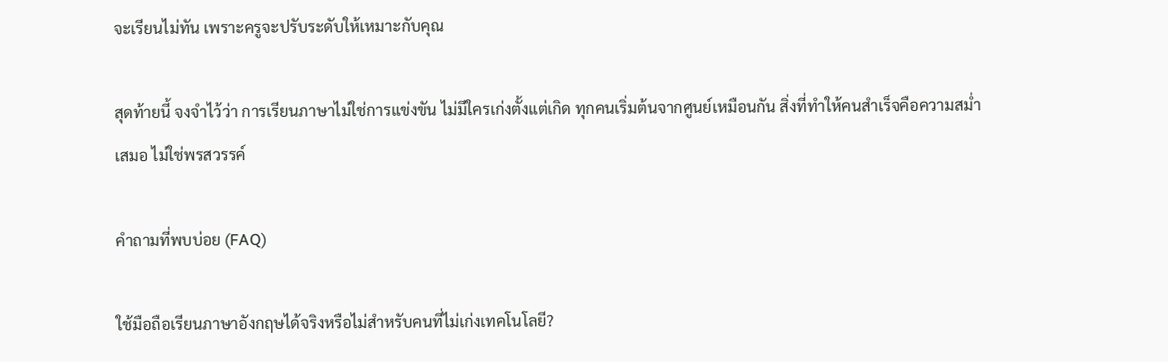จะเรียนไม่ทัน เพราะครูจะปรับระดับให้เหมาะกับคุณ

สุดท้ายนี้ จงจำไว้ว่า การเรียนภาษาไม่ใช่การแข่งขัน ไม่มีใครเก่งตั้งแต่เกิด ทุกคนเริ่มต้นจากศูนย์เหมือนกัน สิ่งที่ทำให้คนสำเร็จคือความสม่ำเสมอ ไม่ใช่พรสวรรค์

คำถามที่พบบ่อย (FAQ)

ใช้มือถือเรียนภาษาอังกฤษได้จริงหรือไม่สำหรับคนที่ไม่เก่งเทคโนโลยี?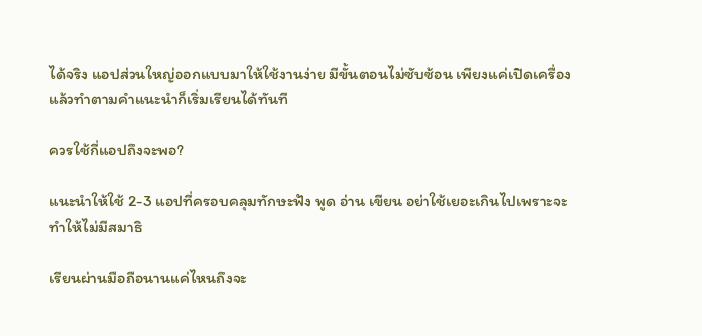ได้จริง แอปส่วนใหญ่ออกแบบมาให้ใช้งานง่าย มีขั้นตอนไม่ซับซ้อน เพียงแค่เปิดเครื่องแล้วทำตามคำแนะนำก็เริ่มเรียนได้ทันที

ควรใช้กี่แอปถึงจะพอ?

แนะนำให้ใช้ 2-3 แอปที่ครอบคลุมทักษะฟัง พูด อ่าน เขียน อย่าใช้เยอะเกินไปเพราะจะทำให้ไม่มีสมาธิ

เรียนผ่านมือถือนานแค่ไหนถึงจะ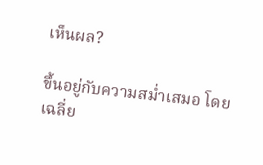เห็นผล?

ขึ้นอยู่กับความสม่ำเสมอ โดยเฉลี่ย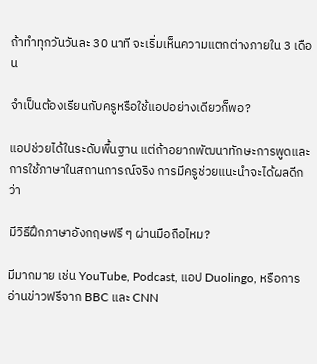ถ้าทำทุกวันวันละ 30 นาที จะเริ่มเห็นความแตกต่างภายใน 3 เดือน

จำเป็นต้องเรียนกับครูหรือใช้แอปอย่างเดียวก็พอ?

แอปช่วยได้ในระดับพื้นฐาน แต่ถ้าอยากพัฒนาทักษะการพูดและการใช้ภาษาในสถานการณ์จริง การมีครูช่วยแนะนำจะได้ผลดีกว่า

มีวิธีฝึกภาษาอังกฤษฟรี ๆ ผ่านมือถือไหม?

มีมากมาย เช่น YouTube, Podcast, แอป Duolingo, หรือการอ่านข่าวฟรีจาก BBC และ CNN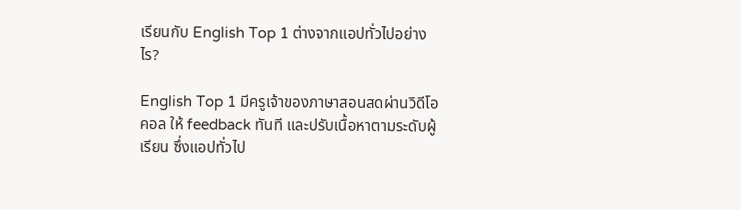เรียนกับ English Top 1 ต่างจากแอปทั่วไปอย่างไร?

English Top 1 มีครูเจ้าของภาษาสอนสดผ่านวิดีโอคอล ให้ feedback ทันที และปรับเนื้อหาตามระดับผู้เรียน ซึ่งแอปทั่วไป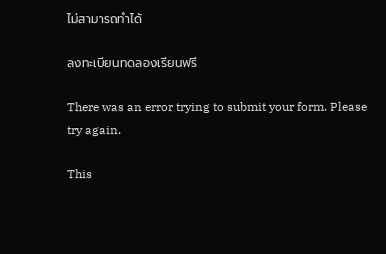ไม่สามารถทำได้

ลงทะเบียนทดลองเรียนฟรี

There was an error trying to submit your form. Please try again.

This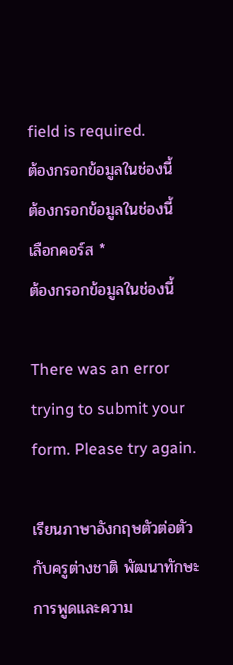field is required.
ต้องกรอกข้อมูลในช่องนี้
ต้องกรอกข้อมูลในช่องนี้
เลือกคอร์ส *
ต้องกรอกข้อมูลในช่องนี้

There was an error trying to submit your form. Please try again.

เรียนภาษาอังกฤษตัวต่อตัวกับครูต่างชาติ พัฒนาทักษะการพูดและความ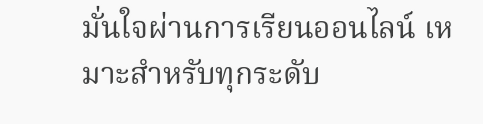มั่นใจผ่านการเรียนออนไลน์ เหมาะสำหรับทุกระดับ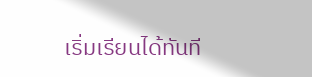เริ่มเรียนได้ทันที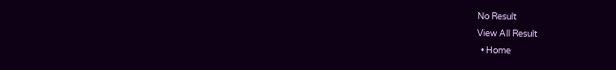No Result
View All Result
  • Home